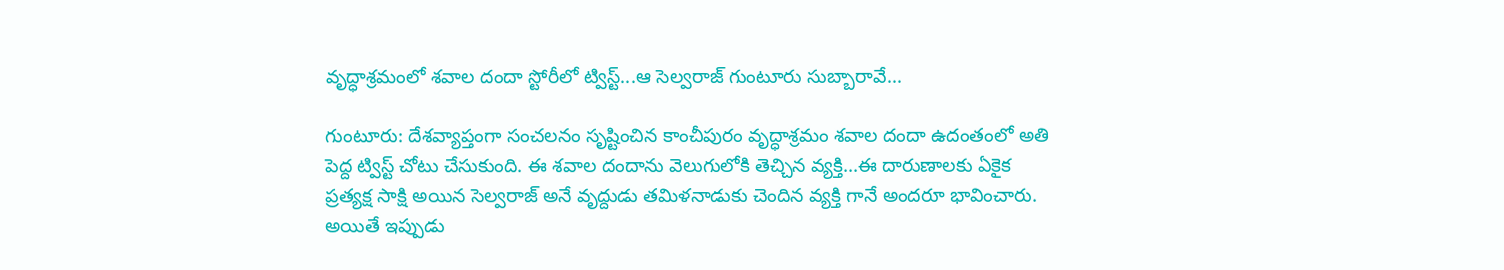వృద్ధాశ్రమంలో శవాల దందా స్టోరీలో ట్విస్ట్...ఆ సెల్వరాజ్ గుంటూరు సుబ్బారావే...

గుంటూరు: దేశవ్యాప్తంగా సంచలనం సృష్టించిన కాంచీపురం వృద్ధాశ్రమం శవాల దందా ఉదంతంలో అతి పెద్ద ట్విస్ట్ చోటు చేసుకుంది. ఈ శవాల దందాను వెలుగులోకి తెచ్చిన వ్యక్తి...ఈ దారుణాలకు ఏకైక ప్రత్యక్ష సాక్షి అయిన సెల్వరాజ్ అనే వృద్దుడు తమిళనాడుకు చెందిన వ్యక్తి గానే అందరూ భావించారు. అయితే ఇప్పుడు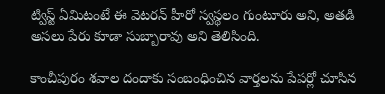ట్విస్ట్ ఏమిటంటే ఈ వెటరన్ హీరో స్వస్థలం గుంటూరు అని, అతడి అసలు పేరు కూడా సుబ్బారావు అని తెలిసింది.

కాంచీపురం శవాల దందాకు సంబంధించిన వార్తలను పేపర్లో చూసిన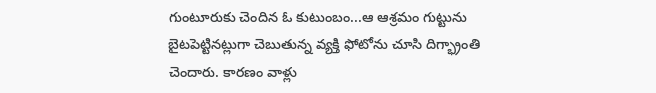గుంటూరుకు చెందిన ఓ కుటుంబం...ఆ ఆశ్రమం గుట్టును బైటపెట్టినట్లుగా చెబుతున్న వ్యక్తి ఫోటోను చూసి దిగ్భ్రాంతి చెందారు. కారణం వాళ్లు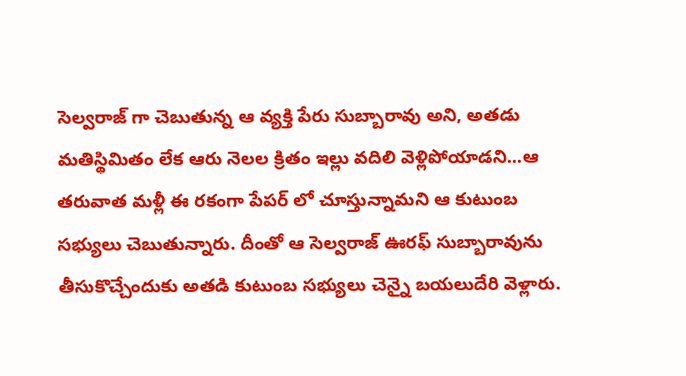సెల్వరాజ్ గా చెబుతున్న ఆ వ్యక్తి పేరు సుబ్బారావు అని, అతడు మతిస్థిమితం లేక ఆరు నెలల క్రితం ఇల్లు వదిలి వెళ్లిపోయాడని...ఆ తరువాత మళ్లీ ఈ రకంగా పేపర్ లో చూస్తున్నామని ఆ కుటుంబ సభ్యులు చెబుతున్నారు. దీంతో ఆ సెల్వరాజ్ ఊరఫ్ సుబ్బారావును తీసుకొచ్చేందుకు అతడి కుటుంబ సభ్యులు చెన్నై బయలుదేరి వెళ్లారు.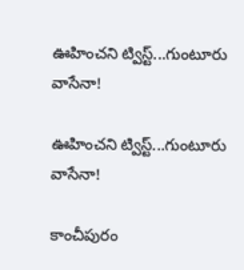ఊహించని ట్విస్ట్...గుంటూరు వాసేనా!

ఊహించని ట్విస్ట్...గుంటూరు వాసేనా!

కాంచీపురం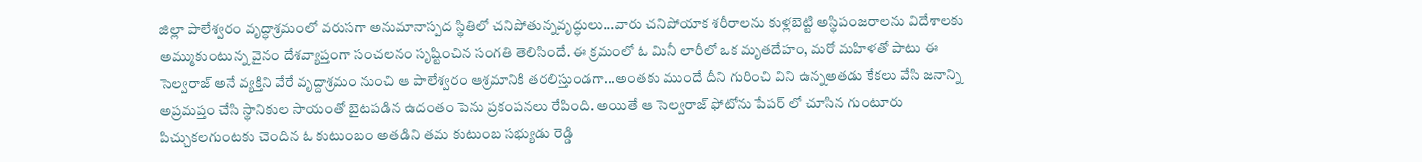జిల్లా పాలేశ్వరం వృద్ధాశ్రమంలో వరుసగా అనుమానాస్పద స్థితిలో చనిపోతున్నవృద్ధులు...వారు చనిపోయాక శరీరాలను కుళ్లబెట్టి అస్థిపంజరాలను విదేశాలకు అమ్ముకుంటున్న వైనం దేశవ్యాప్తంగా సంచలనం సృష్టించిన సంగతి తెలిసిందే. ఈ క్రమంలో ఓ మినీ లారీలో ఒక మృతదేహం, మరో మహిళతో పాటు ఈ సెల్వరాజ్ అనే వ్యక్తిని వేరే వృద్దాశ్రమం నుంచి ఆ పాలేశ్వరం ఆశ్రమానికి తరలిస్తుండగా...అంతకు ముందే దీని గురించి విని ఉన్నఅతడు కేకలు వేసి జనాన్ని అప్రమప్తం చేసి స్థానికుల సాయంతో బైటపడిన ఉదంతం పెను ప్రకంపనలు రేపింది. అయితే ఆ సెల్వరాజ్ ఫోటోను పేపర్ లో చూసిన గుంటూరు పిచ్చుకలగుంటకు చెందిన ఓ కుటుంబం అతడిని తమ కుటుంబ సభ్యుడు రెడ్డి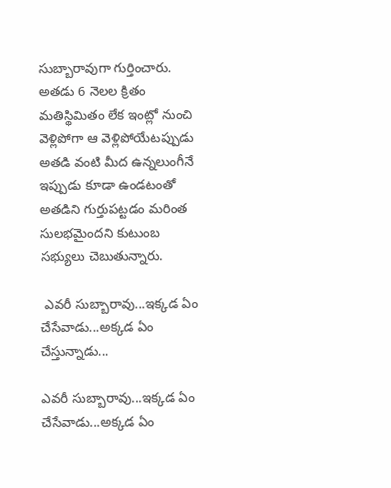సుబ్బారావుగా గుర్తించారు. అతడు 6 నెలల క్రితం మతిస్థిమితం లేక ఇంట్లో నుంచి వెళ్లిపోగా ఆ వెళ్లిపోయేటప్పుడు అతడి వంటి మీద ఉన్నలుంగీనే ఇప్పుడు కూడా ఉండటంతో అతడిని గుర్తుపట్టడం మరింత సులభమైందని కుటుంబ సభ్యులు చెబుతున్నారు.

 ఎవరీ సుబ్బారావు...ఇక్కడ ఏం చేసేవాడు...అక్కడ ఏం చేస్తున్నాడు...

ఎవరీ సుబ్బారావు...ఇక్కడ ఏం చేసేవాడు...అక్కడ ఏం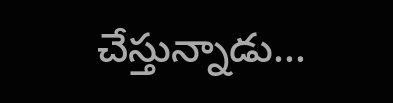చేస్తున్నాడు...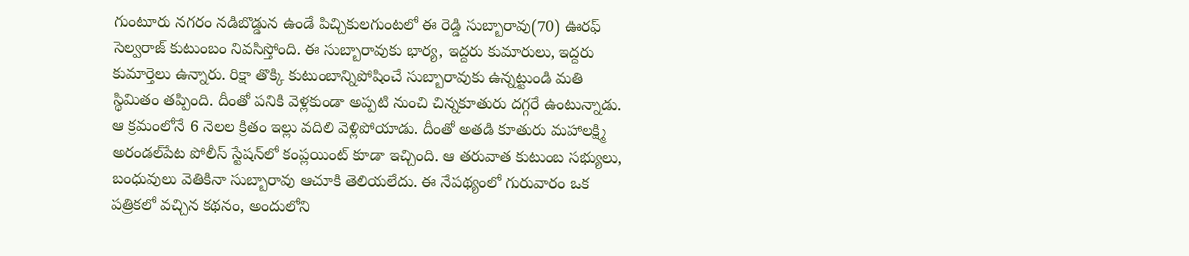గుంటూరు నగరం నడిబొడ్డున ఉండే పిచ్చికులగుంటలో ఈ రెడ్డి సుబ్బారావు(70) ఊరఫ్ సెల్వరాజ్ కుటుంబం నివసిస్తోంది. ఈ సుబ్బారావుకు భార్య, ఇద్దరు కుమారులు, ఇద్దరు కుమార్తెలు ఉన్నారు. రిక్షా తొక్కి కుటుంబాన్నిపోషించే సుబ్బారావుకు ఉన్నట్టుండి మతి స్థిమితం తప్పింది. దీంతో పనికి వెళ్లకుండా అప్పటి నుంచి చిన్నకూతురు దగ్గరే ఉంటున్నాడు. ఆ క్రమంలోనే 6 నెలల క్రితం ఇల్లు వదిలి వెళ్లిపోయాడు. దీంతో అతడి కూతురు మహాలక్ష్మి అరండల్‌పేట పోలీస్‌ స్టేషన్‌లో కంప్లయింట్ కూడా ఇచ్చింది. ఆ తరువాత కుటుంబ సభ్యులు, బంధువులు వెతికినా సుబ్బారావు ఆచూకి తెలియలేదు. ఈ నేపథ్యంలో గురువారం ఒక పత్రికలో వచ్చిన కథనం, అందులోని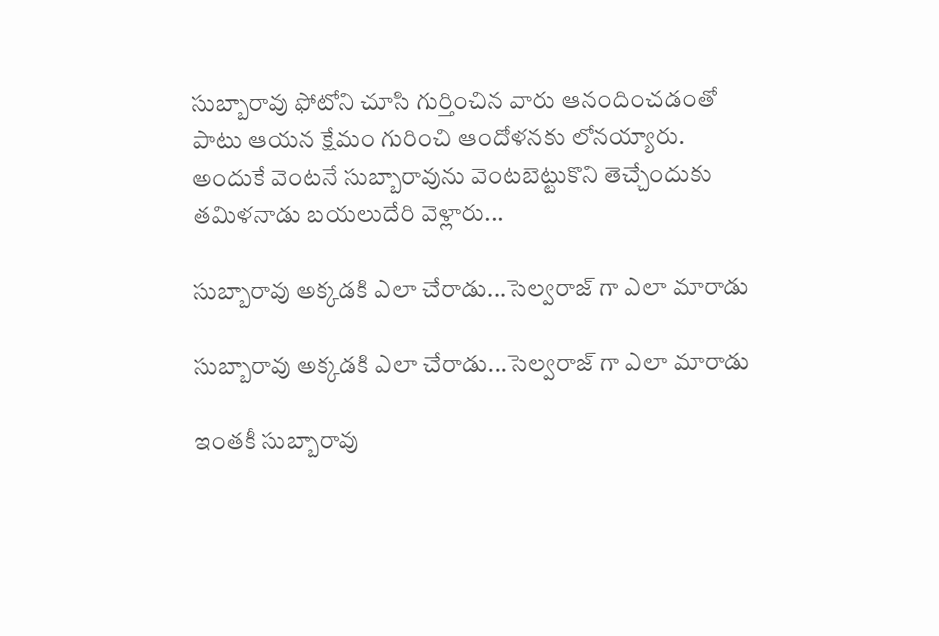సుబ్బారావు ఫోటోని చూసి గుర్తించిన వారు ఆనందించడంతో పాటు ఆయన క్షేమం గురించి ఆందోళనకు లోనయ్యారు. అందుకే వెంటనే సుబ్బారావును వెంటబెట్టుకొని తెచ్చేందుకు తమిళనాడు బయలుదేరి వెళ్లారు...

సుబ్బారావు అక్కడకి ఎలా చేరాడు...సెల్వరాజ్ గా ఎలా మారాడు

సుబ్బారావు అక్కడకి ఎలా చేరాడు...సెల్వరాజ్ గా ఎలా మారాడు

ఇంతకీ సుబ్బారావు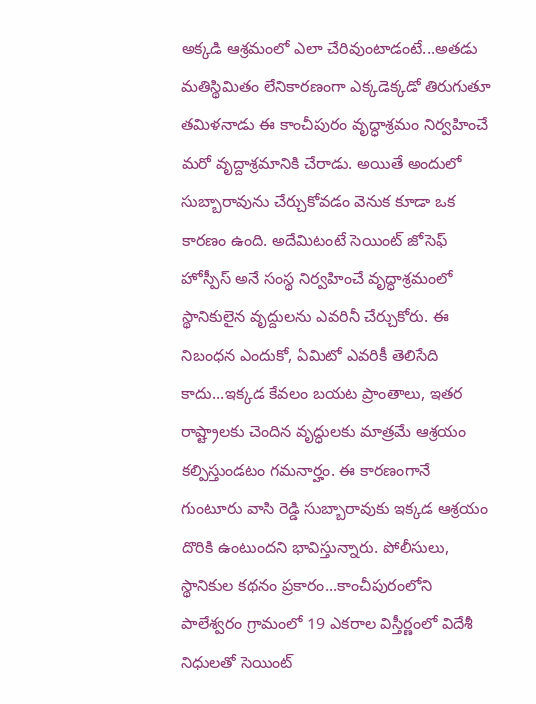అక్కడి ఆశ్రమంలో ఎలా చేరివుంటాడంటే...అతడు మతిస్థిమితం లేనికారణంగా ఎక్కడెక్కడో తిరుగుతూ తమిళనాడు ఈ కాంచీపురం వృద్ధాశ్రమం నిర్వహించే మరో వృద్దాశ్రమానికి చేరాడు. అయితే అందులో సుబ్బారావును చేర్చుకోవడం వెనుక కూడా ఒక కారణం ఉంది. అదేమిటంటే సెయింట్‌ జోసెఫ్‌ హోస్పీస్‌ అనే సంస్థ నిర్వహించే వృద్ధాశ్రమంలో స్థానికులైన వృద్దులను ఎవరినీ చేర్చుకోరు. ఈ నిబంధన ఎందుకో, ఏమిటో ఎవరికీ తెలిసేది కాదు...ఇక్కడ కేవలం బయట ప్రాంతాలు, ఇతర రాష్ట్రాలకు చెందిన వృద్ధులకు మాత్రమే ఆశ్రయం కల్పిస్తుండటం గమనార్హం. ఈ కారణంగానే గుంటూరు వాసి రెడ్డి సుబ్బారావుకు ఇక్కడ ఆశ్రయం దొరికి ఉంటుందని భావిస్తున్నారు. పోలీసులు, స్థానికుల కథనం ప్రకారం...కాంచీపురంలోని పాలేశ్వరం గ్రామంలో 19 ఎకరాల విస్తీర్ణంలో విదేశీ నిధులతో సెయింట్‌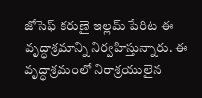జోసెఫ్‌ కరుణై ఇల్లమ్‌ పేరిట ఈ వృద్ధాశ్రమాన్ని నిర్వహిస్తున్నారు. ఈ వృద్ధాశ్రమంలో నిరాశ్రయులైన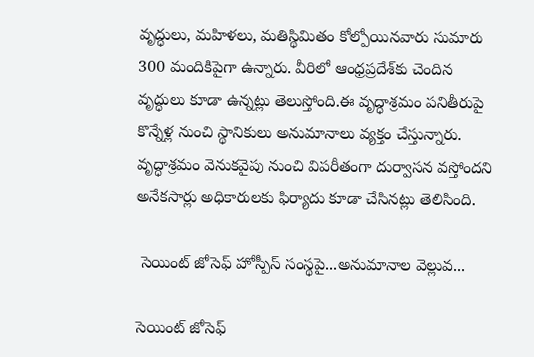వృద్ధులు, మహిళలు, మతిస్థిమితం కోల్పోయినవారు సుమారు 300 మందికిపైగా ఉన్నారు. వీరిలో ఆంధ్రప్రదేశ్‌కు చెందిన వృద్ధులు కూడా ఉన్నట్లు తెలుస్తోంది.ఈ వృద్ధాశ్రమం పనితీరుపై కొన్నేళ్ల నుంచి స్థానికులు అనుమానాలు వ్యక్తం చేస్తున్నారు. వృద్ధాశ్రమం వెనుకవైపు నుంచి విపరీతంగా దుర్వాసన వస్తోందని అనేకసార్లు అధికారులకు ఫిర్యాదు కూడా చేసినట్లు తెలిసింది.

 సెయింట్‌ జోసెఫ్‌ హోస్పీస్‌ సంస్థపై...అనుమానాల వెల్లువ...

సెయింట్‌ జోసెఫ్‌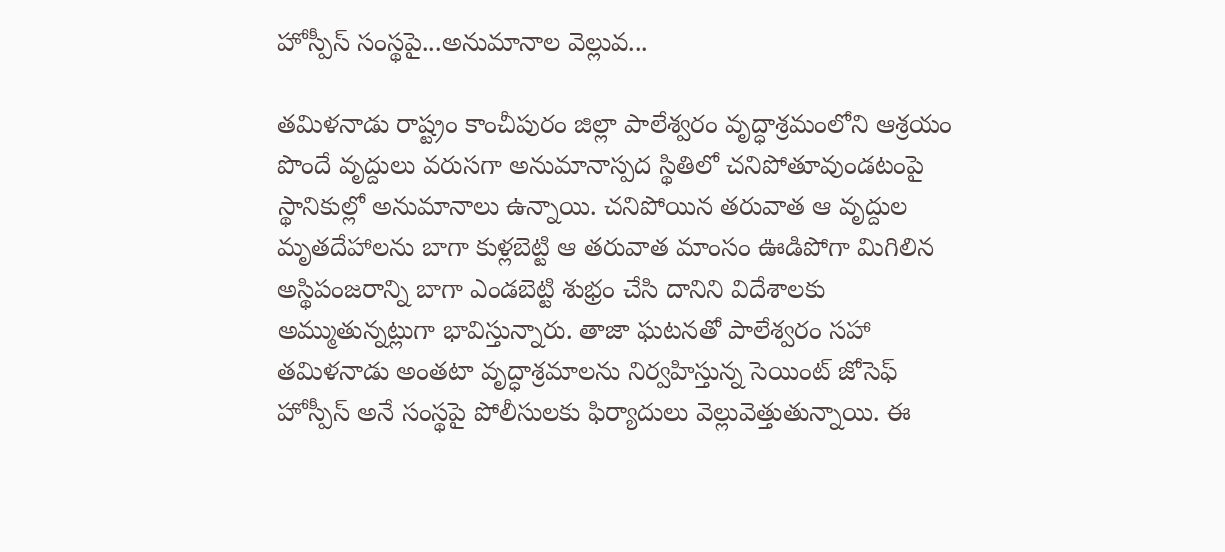హోస్పీస్‌ సంస్థపై...అనుమానాల వెల్లువ...

తమిళనాడు రాష్ట్రం కాంచీపురం జిల్లా పాలేశ్వరం వృద్ధాశ్రమంలోని ఆశ్రయం పొందే వృద్దులు వరుసగా అనుమానాస్పద స్థితిలో చనిపోతూవుండటంపై స్థానికుల్లో అనుమానాలు ఉన్నాయి. చనిపోయిన తరువాత ఆ వృద్దుల మృతదేహాలను బాగా కుళ్లబెట్టి ఆ తరువాత మాంసం ఊడిపోగా మిగిలిన అస్థిపంజరాన్ని బాగా ఎండబెట్టి శుభ్రం చేసి దానిని విదేశాలకు అమ్ముతున్నట్లుగా భావిస్తున్నారు. తాజా ఘటనతో పాలేశ్వరం సహా తమిళనాడు అంతటా వృద్ధాశ్రమాలను నిర్వహిస్తున్న సెయింట్‌ జోసెఫ్‌ హోస్పీస్‌ అనే సంస్థపై పోలీసులకు ఫిర్యాదులు వెల్లువెత్తుతున్నాయి. ఈ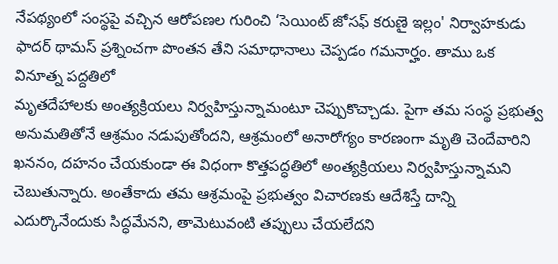నేపథ్యంలో సంస్థపై వచ్చిన ఆరోపణల గురించి ‘సెయింట్‌ జోసఫ్‌ కరుణై ఇల్లం' నిర్వాహకుడు ఫాదర్‌ థామస్‌ ప్రశ్నించగా పొంతన తేని సమాధానాలు చెప్పడం గమనార్హం. తాము ఒక వినూత్న పద్దతిలో
మృతదేహాలకు అంత్యక్రియలు నిర్వహిస్తున్నామంటూ చెప్పుకొచ్చాడు. పైగా తమ సంస్థ ప్రభుత్వ అనుమతితోనే ఆశ్రమం నడుపుతోందని, ఆశ్రమంలో అనారోగ్యం కారణంగా మృతి చెందేవారిని ఖననం, దహనం చేయకుండా ఈ విధంగా కొత్తపద్ధతిలో అంత్యక్రియలు నిర్వహిస్తున్నామని చెబుతున్నారు. అంతేకాదు తమ ఆశ్రమంపై ప్రభుత్వం విచారణకు ఆదేశిస్తే దాన్ని ఎదుర్కొనేందుకు సిద్ధమేనని, తామెటువంటి తప్పులు చేయలేదని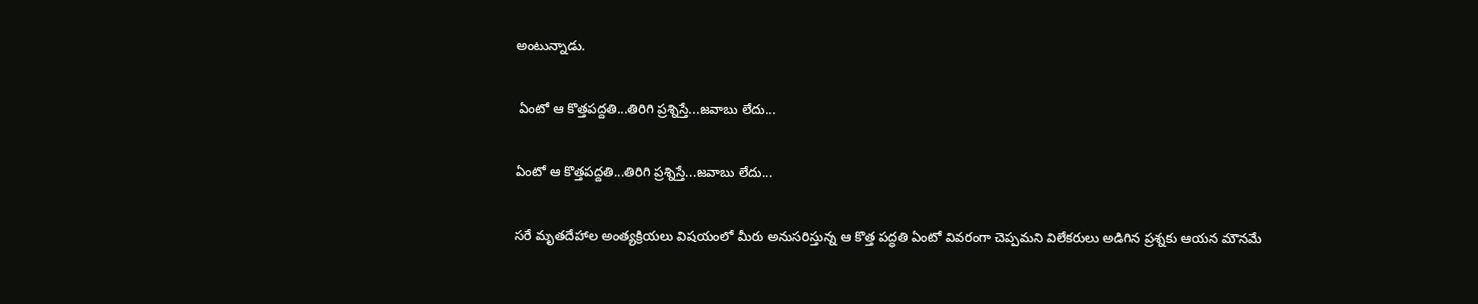అంటున్నాడు.

 ఏంటో ఆ కొత్తపద్దతి...తిరిగి ప్రశ్నిస్తే...జవాబు లేదు...

ఏంటో ఆ కొత్తపద్దతి...తిరిగి ప్రశ్నిస్తే...జవాబు లేదు...

సరే మృతదేహాల అంత్యక్రియలు విషయంలో మీరు అనుసరిస్తున్న ఆ కొత్త పద్ధతి ఏంటో వివరంగా చెప్పమని విలేకరులు అడిగిన ప్రశ్నకు ఆయన మౌనమే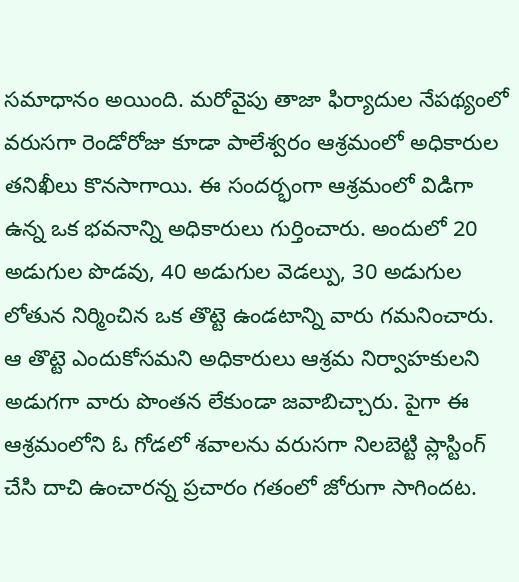సమాధానం అయింది. మరోవైపు తాజా ఫిర్యాదుల నేపథ్యంలో వరుసగా రెండోరోజు కూడా పాలేశ్వరం ఆశ్రమంలో అధికారుల తనిఖీలు కొనసాగాయి. ఈ సందర్భంగా ఆశ్రమంలో విడిగా ఉన్న ఒక భవనాన్ని అధికారులు గుర్తించారు. అందులో 20 అడుగుల పొడవు, 40 అడుగుల వెడల్పు, 30 అడుగుల లోతున నిర్మించిన ఒక తొట్టె ఉండటాన్ని వారు గమనించారు. ఆ తొట్టె ఎందుకోసమని అధికారులు ఆశ్రమ నిర్వాహకులని అడుగగా వారు పొంతన లేకుండా జవాబిచ్చారు. పైగా ఈ ఆశ్రమంలోని ఓ గోడలో శవాలను వరుసగా నిలబెట్టి ప్లాస్టింగ్ చేసి దాచి ఉంచారన్న ప్రచారం గతంలో జోరుగా సాగిందట.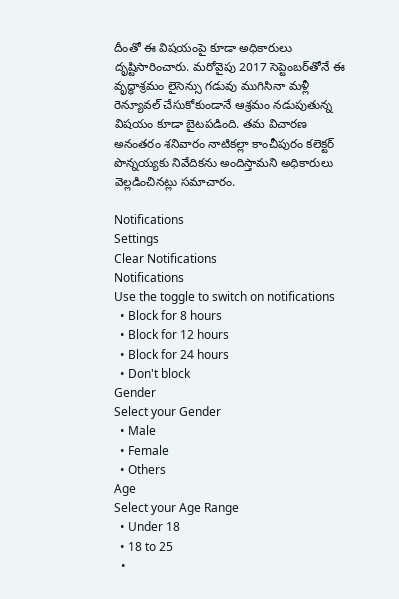దీంతో ఈ విషయంపై కూడా అధికారులు దృష్టిసారించారు. మరోవైపు 2017 సెప్టెంబర్‌తోనే ఈ వృద్ధాశ్రమం లైసెన్సు గడువు ముగిసినా మళ్లీ రెన్యూవల్ చేసుకోకుండానే ఆశ్రమం నడుపుతున్న విషయం కూడా బైటపడింది. తమ విచారణ అనంతరం శనివారం నాటికల్లా కాంచీపురం కలెక్టర్‌ పొన్నయ్యకు నివేదికను అందిస్తామని అధికారులు వెల్లడించినట్లు సమాచారం.

Notifications
Settings
Clear Notifications
Notifications
Use the toggle to switch on notifications
  • Block for 8 hours
  • Block for 12 hours
  • Block for 24 hours
  • Don't block
Gender
Select your Gender
  • Male
  • Female
  • Others
Age
Select your Age Range
  • Under 18
  • 18 to 25
  •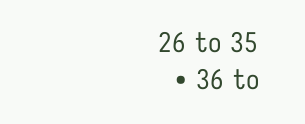26 to 35
  • 36 to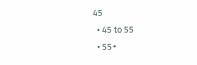45
  • 45 to 55
  • 55+